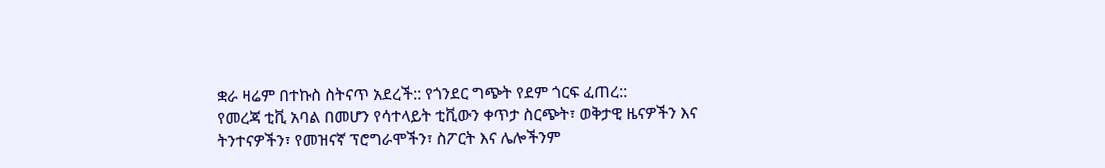ቋራ ዛሬም በተኩስ ስትናጥ አደረች:: የጎንደር ግጭት የደም ጎርፍ ፈጠረ::
የመረጃ ቲቪ አባል በመሆን የሳተላይት ቲቪውን ቀጥታ ስርጭት፣ ወቅታዊ ዜናዎችን እና ትንተናዎችን፣ የመዝናኛ ፕሮግራሞችን፣ ስፖርት እና ሌሎችንም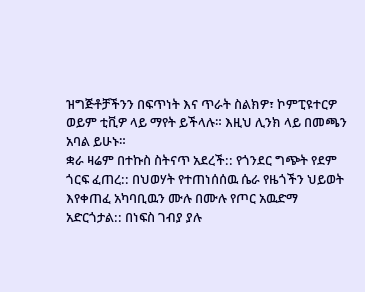ዝግጅቶቻችንን በፍጥነት እና ጥራት ስልክዎ፣ ኮምፒዩተርዎ ወይም ቲቪዎ ላይ ማየት ይችላሉ። እዚህ ሊንክ ላይ በመጫን አባል ይሁኑ።
ቋራ ዛሬም በተኩስ ስትናጥ አደረች:: የጎንደር ግጭት የደም ጎርፍ ፈጠረ:: በህወሃት የተጠነሰሰዉ ሴራ የዜጎችን ህይወት እየቀጠፈ አካባቢዉን ሙሉ በሙሉ የጦር አዉድማ አድርጎታል:: በነፍስ ገብያ ያሉ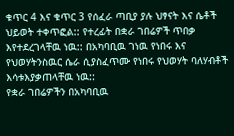ቁጥር 4 እና ቁጥር 3 የሰፈራ ጣቢያ ያሉ ህፃናት እና ሴቶች ህይወት ተቀጥፎል:: የተረፊት በቋራ ገበሬዎች ጥበቃ እየተደረገላቸዉ ነዉ:: በአካባቢዉ ገነዉ የነበሩ እና የህወሃትንስዉር ሴራ ሲያስፈጥሙ የነበሩ የህወሃት ባለሃብቶች እሳቱእያቃጠላቸዉ ነዉ::
የቋራ ገበሬዎችን በአካባቢዉ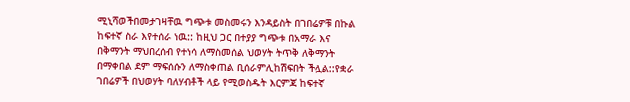ሚኒሻወችበመታገዛቸዉ ግጭቱ መስመሩን እንዳይስት በገበሬዎቹ በኩል ከፍተኛ ስራ እየተሰራ ነዉ:: ከዚህ ጋር በተያያ ግጭቱ በአማራ እና በቅማንት ማህበረሰብ የተነሳ ለማስመሰል ህወሃት ትጥቅ ለቅማንት በማቀበል ደም ማፍሰሱን ለማስቀጠል ቢሰራምሊከሽፍበት ችሏል::የቋራ ገበሬዎች በህወሃት ባለሃብቶች ላይ የሚወስዱት እርምጃ ከፍተኛ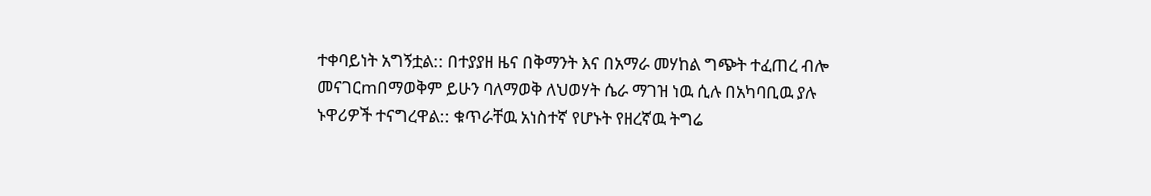ተቀባይነት አግኝቷል:: በተያያዘ ዜና በቅማንት እና በአማራ መሃከል ግጭት ተፈጠረ ብሎ መናገርmበማወቅም ይሁን ባለማወቅ ለህወሃት ሴራ ማገዝ ነዉ ሲሉ በአካባቢዉ ያሉ ኑዋሪዎች ተናግረዋል:: ቁጥራቸዉ አነስተኛ የሆኑት የዘረኛዉ ትግሬ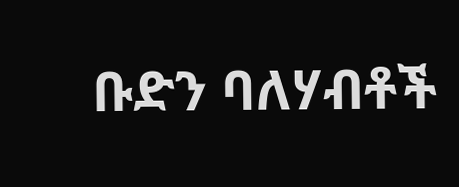ቡድን ባለሃብቶች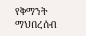የቅማንት ማህበረሰብ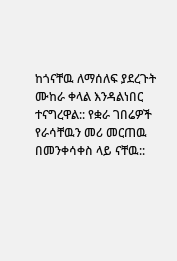ከጎናቸዉ ለማሰለፍ ያደረጉት ሙከራ ቀላል እንዳልነበር ተናግረዋል:: የቋራ ገበሬዎች የራሳቸዉን መሪ መርጠዉ በመንቀሳቀስ ላይ ናቸዉ::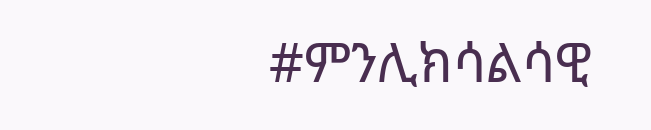#ምንሊክሳልሳዊ